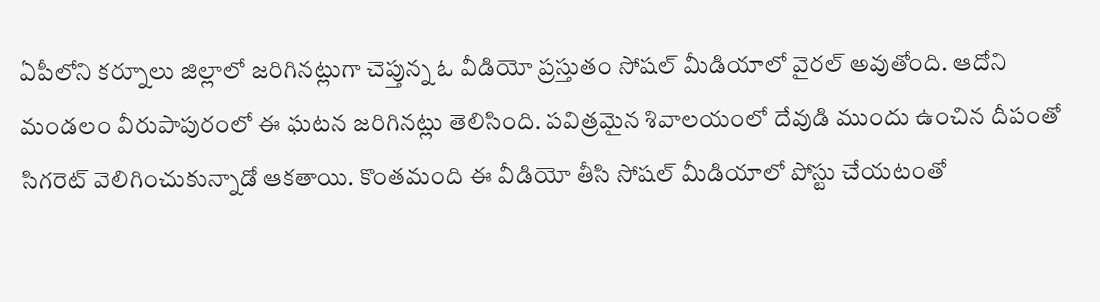ఏపీలోని కర్నూలు జిల్లాలో జరిగినట్లుగా చెప్తున్న ఓ వీడియో ప్రస్తుతం సోషల్ మీడియాలో వైరల్ అవుతోంది. ఆదోని మండలం వీరుపాపురంలో ఈ ఘటన జరిగినట్లు తెలిసింది. పవిత్రమైన శివాలయంలో దేవుడి ముందు ఉంచిన దీపంతో సిగరెట్ వెలిగించుకున్నాడో ఆకతాయి. కొంతమంది ఈ వీడియో తీసి సోషల్ మీడియాలో పోస్టు చేయటంతో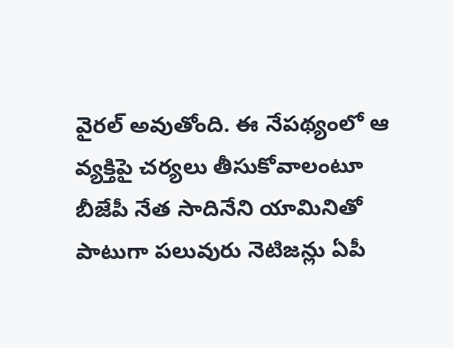వైరల్ అవుతోంది. ఈ నేపథ్యంలో ఆ వ్యక్తిపై చర్యలు తీసుకోవాలంటూ బీజేపీ నేత సాదినేని యామినితో పాటుగా పలువురు నెటిజన్లు ఏపీ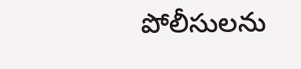పోలీసులను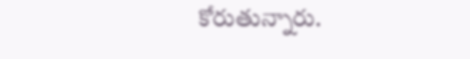కోరుతున్నారు.